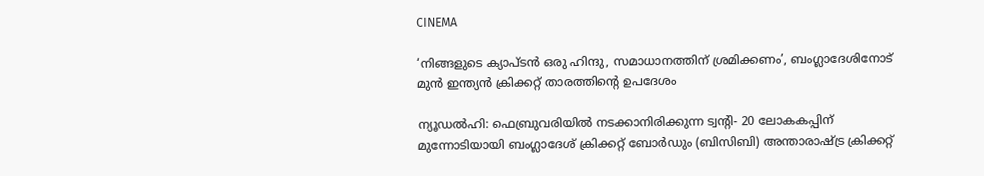CINEMA

‘നിങ്ങളുടെ ക്യാപ്ടൻ ഒരു ഹിന്ദു, സമാധാനത്തിന് ശ്രമിക്കണം’, ബംഗ്ലാദേശിനോട് മുൻ ഇന്ത്യൻ ക്രിക്കറ്റ് താരത്തിന്റെ ഉപദേശം

ന്യൂഡൽഹി: ഫെബ്രുവരിയിൽ നടക്കാനിരിക്കുന്ന ട്വന്റി- 20 ലോകകപ്പിന് മുന്നോടിയായി ബംഗ്ലാദേശ് ക്രിക്കറ്റ് ബോർഡും (ബിസിബി) അന്താരാഷ്ട്ര ക്രിക്കറ്റ്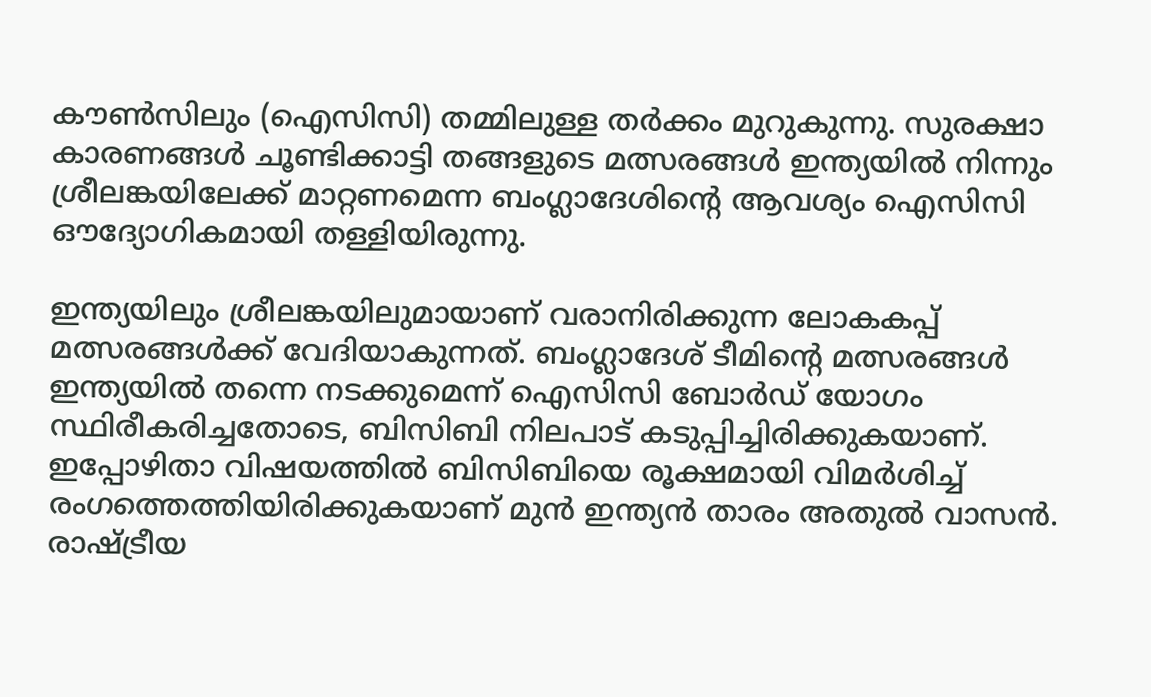കൗൺസിലും (ഐസിസി) തമ്മിലുള്ള തർക്കം മുറുകുന്നു. സുരക്ഷാ കാരണങ്ങൾ ചൂണ്ടിക്കാട്ടി തങ്ങളുടെ മത്സരങ്ങൾ ഇന്ത്യയിൽ നിന്നും ശ്രീലങ്കയിലേക്ക് മാറ്റണമെന്ന ബംഗ്ലാദേശിന്റെ ആവശ്യം ഐസിസി ഔദ്യോഗികമായി തള്ളിയിരുന്നു.

ഇന്ത്യയിലും ശ്രീലങ്കയിലുമായാണ് വരാനിരിക്കുന്ന ലോകകപ്പ് മത്സരങ്ങൾക്ക് വേദിയാകുന്നത്. ബംഗ്ലാദേശ് ടീമിന്റെ മത്സരങ്ങൾ ഇന്ത്യയിൽ തന്നെ നടക്കുമെന്ന് ഐസിസി ബോർഡ് യോഗം സ്ഥിരീകരിച്ചതോടെ, ബിസിബി നിലപാട് കടുപ്പിച്ചിരിക്കുകയാണ്. ഇപ്പോഴിതാ വിഷയത്തിൽ ബിസിബിയെ രൂക്ഷമായി വിമർശിച്ച് രംഗത്തെത്തിയിരിക്കുകയാണ് മുൻ ഇന്ത്യൻ താരം അതുൽ വാസൻ. രാഷ്ട്രീയ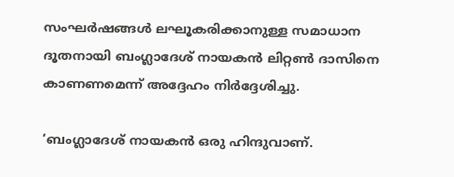സംഘർഷങ്ങൾ ലഘൂകരിക്കാനുള്ള സമാധാന ദൂതനായി ബംഗ്ലാദേശ് നായകൻ ലിറ്റൺ ദാസിനെ കാണണമെന്ന് അദ്ദേഹം നിർദ്ദേശിച്ചു.

‘ബംഗ്ലാദേശ് നായകൻ ഒരു ഹിന്ദുവാണ്.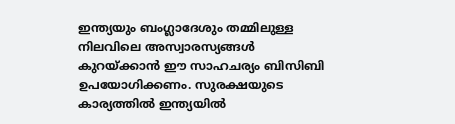ഇന്ത്യയും ബംഗ്ലാദേശും തമ്മിലുള്ള നിലവിലെ അസ്വാരസ്യങ്ങൾ കുറയ്ക്കാൻ ഈ സാഹചര്യം ബിസിബി ഉപയോഗിക്കണം. സുരക്ഷയുടെ കാര്യത്തിൽ ഇന്ത്യയിൽ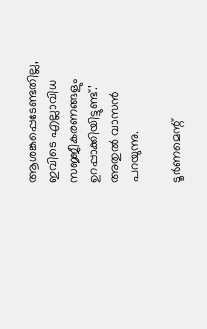ആശങ്കപ്പെടേണ്ടതില്ല, ഇവിടെ എല്ലാവിധ സജ്ജീകരണങ്ങളും ഉറപ്പാക്കിയിട്ടുണ്ട്.’ അതുൽ വാസൻ പറയുന്നു.

ടൂർണമെന്റ്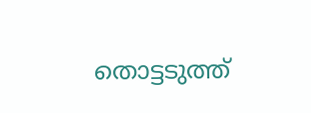തൊട്ടടുത്ത്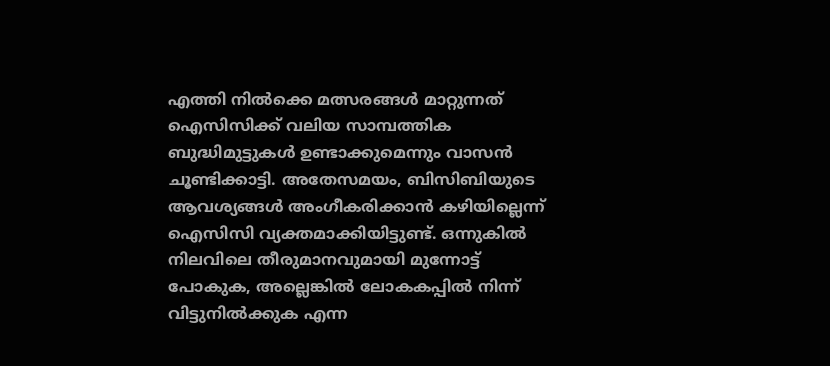എത്തി നിൽക്കെ മത്സരങ്ങൾ മാറ്റുന്നത് ഐസിസിക്ക് വലിയ സാമ്പത്തിക ബുദ്ധിമുട്ടുകൾ ഉണ്ടാക്കുമെന്നും വാസൻ ചൂണ്ടിക്കാട്ടി. അതേസമയം, ബിസിബിയുടെ ആവശ്യങ്ങൾ അംഗീകരിക്കാൻ കഴിയില്ലെന്ന് ഐസിസി വ്യക്തമാക്കിയിട്ടുണ്ട്. ഒന്നുകിൽ നിലവിലെ തീരുമാനവുമായി മുന്നോട്ട് പോകുക, അല്ലെങ്കിൽ ലോകകപ്പിൽ നിന്ന് വിട്ടുനിൽക്കുക എന്ന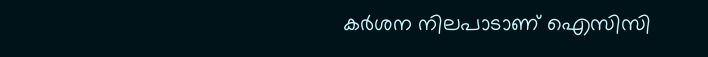കർശന നിലപാടാണ് ഐസിസി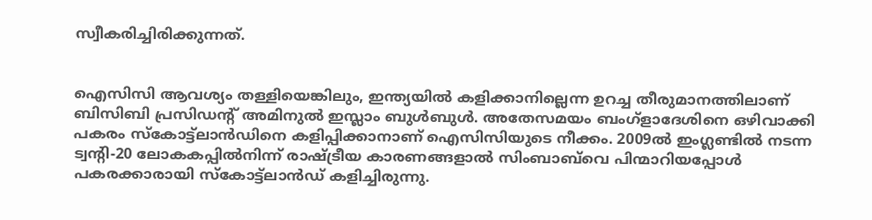സ്വീകരിച്ചിരിക്കുന്നത്.


ഐസിസി ആവശ്യം തള്ളിയെങ്കിലും, ഇന്ത്യയിൽ കളിക്കാനില്ലെന്ന ഉറച്ച തീരുമാനത്തിലാണ് ബിസിബി പ്രസിഡന്റ് അമിനുൽ ഇസ്ലാം ബുൾബുൾ. അതേസമയം ബംഗ്ളാദേശിനെ ഒഴിവാക്കി പകരം സ്കോട്ട്‌ലാൻഡിനെ കളിപ്പിക്കാനാണ് ഐസിസിയുടെ നീക്കം. 2009ൽ ഇംഗ്ലണ്ടിൽ നടന്ന ട്വന്റി-20 ലോകകപ്പിൽനിന്ന് രാഷ്ട്രീയ കാരണങ്ങളാൽ സിംബാബ്‍വെ പിന്മാറിയപ്പോൾ പകരക്കാരായി സ്കോട്ട്ലാൻഡ് കളിച്ചിരുന്നു.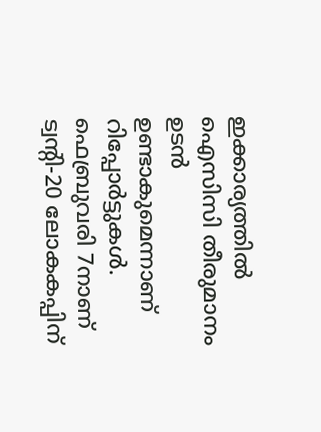ഇക്കാര്യത്തിൽ ഐസിസി തീരുമാനം ഉടൻ ഉണ്ടാകുമെന്നാണ് റിപ്പോർട്ടുകൾ. ഫെബ്രുവരി 7നാണ് ട്വന്റി-20 ലോകകപ്പിന്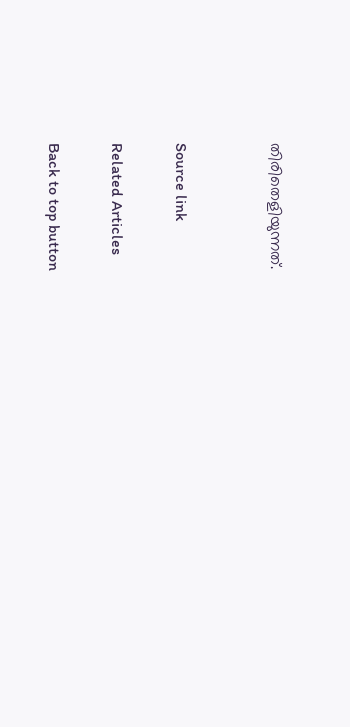തിരിതെളിയുന്നത്.


Source link

Related Articles

Back to top button